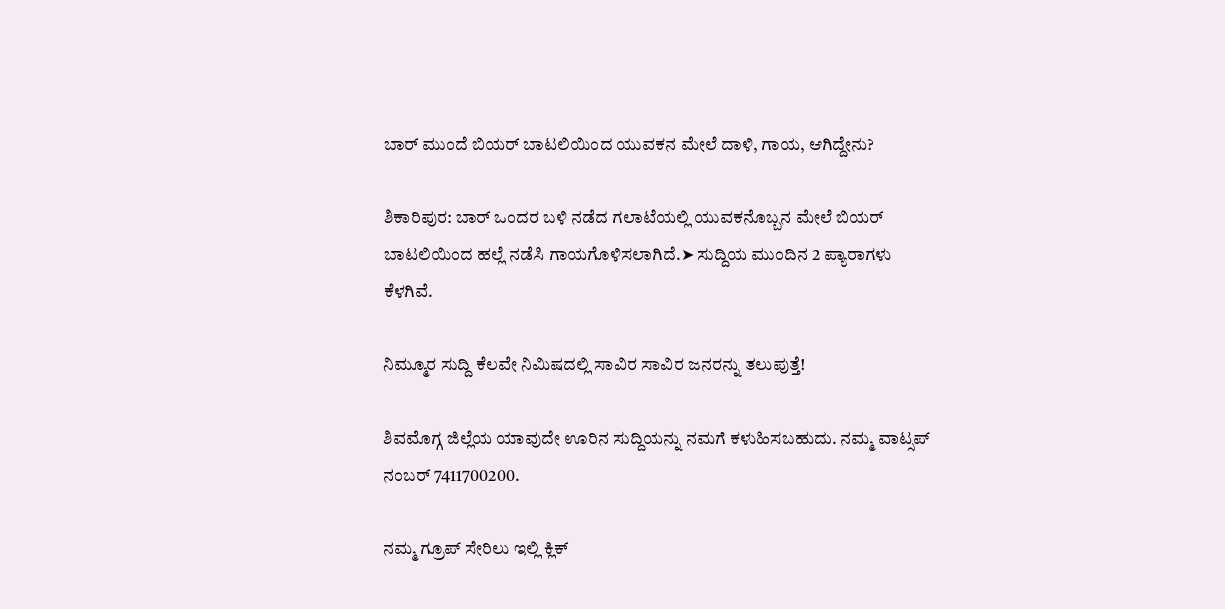ಬಾರ್‌ ಮುಂದೆ ಬಿಯರ್‌ ಬಾಟಲಿಯಿಂದ ಯುವಕನ ಮೇಲೆ ದಾಳಿ, ಗಾಯ, ಆಗಿದ್ದೇನು?

ಶಿಕಾರಿಪುರ: ಬಾರ್ ಒಂದರ ಬಳಿ ನಡೆದ ಗಲಾಟೆಯಲ್ಲಿ ಯುವಕನೊಬ್ಬನ ಮೇಲೆ ಬಿಯರ್ ಬಾಟಲಿಯಿಂದ ಹಲ್ಲೆ ನಡೆಸಿ ಗಾಯಗೊಳಿಸಲಾಗಿದೆ.➤ ಸುದ್ದಿಯ ಮುಂದಿನ 2 ಪ್ಯಾರಾಗಳು ಕೆಳಗಿವೆ.

ನಿಮ್ಮೂರ ಸುದ್ದಿ ಕೆಲವೇ ನಿಮಿಷದಲ್ಲಿ ಸಾವಿರ ಸಾವಿರ ಜನರನ್ನು ತಲುಪುತ್ತೆ!

ಶಿವಮೊಗ್ಗ ಜಿಲ್ಲೆಯ ಯಾವುದೇ ಊರಿನ ಸುದ್ದಿಯನ್ನು ನಮಗೆ ಕಳುಹಿಸಬಹುದು. ನಮ್ಮ ವಾಟ್ಸಪ್‌ ನಂಬರ್ 7411700200.

ನಮ್ಮ ಗ್ರೂಪ್‌ ಸೇರಿಲು ಇಲ್ಲಿ ಕ್ಲಿಕ್‌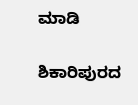ಮಾಡಿ

ಶಿಕಾರಿಪುರದ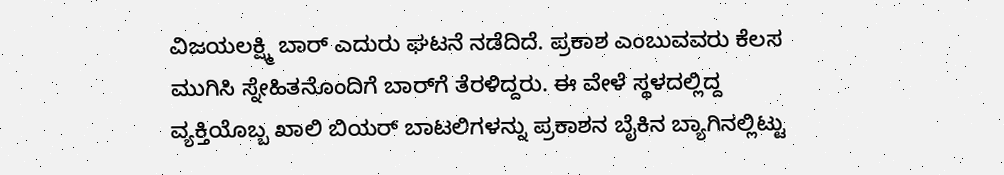ವಿಜಯಲಕ್ಷ್ಮಿ ಬಾರ್ ಎದುರು ಘಟನೆ ನಡೆದಿದೆ. ಪ್ರಕಾಶ ಎಂಬುವವರು ಕೆಲಸ ಮುಗಿಸಿ ಸ್ನೇಹಿತನೊಂದಿಗೆ ಬಾರ್‌ಗೆ ತೆರಳಿದ್ದರು. ಈ ವೇಳೆ ಸ್ಥಳದಲ್ಲಿದ್ದ ವ್ಯಕ್ತಿಯೊಬ್ಬ ಖಾಲಿ ಬಿಯರ್ ಬಾಟಲಿಗಳನ್ನು ಪ್ರಕಾಶನ ಬೈಕಿನ ಬ್ಯಾಗಿನಲ್ಲಿಟ್ಟು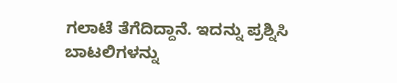ಗಲಾಟೆ ತೆಗೆದಿದ್ದಾನೆ. ಇದನ್ನು ಪ್ರಶ್ನಿಸಿ ಬಾಟಲಿಗಳನ್ನು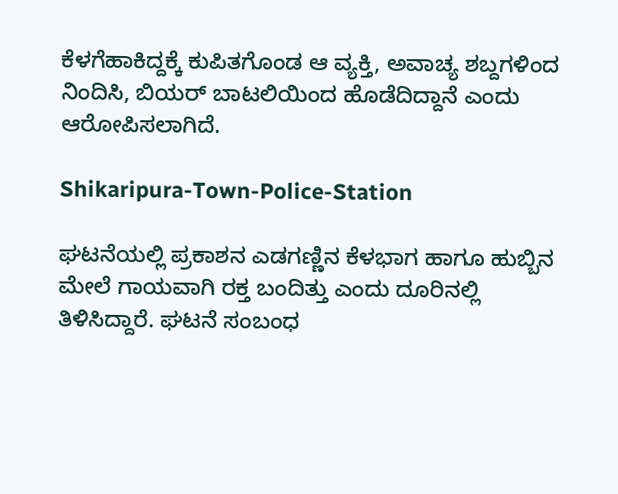ಕೆಳಗೆಹಾಕಿದ್ದಕ್ಕೆ ಕುಪಿತಗೊಂಡ ಆ ವ್ಯಕ್ತಿ, ಅವಾಚ್ಯ ಶಬ್ದಗಳಿಂದ ನಿಂದಿಸಿ, ಬಿಯರ್ ಬಾಟಲಿಯಿಂದ ಹೊಡೆದಿದ್ದಾನೆ ಎಂದು ಆರೋಪಿಸಲಾಗಿದೆ.

Shikaripura-Town-Police-Station

ಘಟನೆಯಲ್ಲಿ ಪ್ರಕಾಶನ ಎಡಗಣ್ಣಿನ ಕೆಳಭಾಗ ಹಾಗೂ ಹುಬ್ಬಿನ ಮೇಲೆ ಗಾಯವಾಗಿ ರಕ್ತ ಬಂದಿತ್ತು ಎಂದು ದೂರಿನಲ್ಲಿ ತಿಳಿಸಿದ್ದಾರೆ. ಘಟನೆ ಸಂಬಂಧ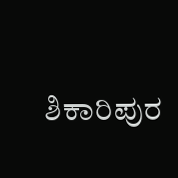ಶಿಕಾರಿಪುರ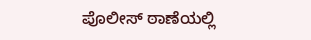ಪೊಲೀಸ್‌ ಠಾಣೆಯಲ್ಲಿ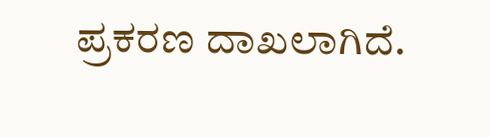ಪ್ರಕರಣ ದಾಖಲಾಗಿದೆ.